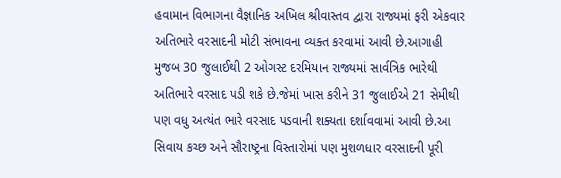હવામાન વિભાગના વૈજ્ઞાનિક અખિલ શ્રીવાસ્તવ દ્વારા રાજ્યમાં ફરી એકવાર અતિભારે વરસાદની મોટી સંભાવના વ્યક્ત કરવામાં આવી છે.આગાહી મુજબ 30 જુલાઈથી 2 ઓગસ્ટ દરમિયાન રાજ્યમાં સાર્વત્રિક ભારેથી અતિભારે વરસાદ પડી શકે છે.જેમાં ખાસ કરીને 31 જુલાઈએ 21 સેમીથી પણ વધુ અત્યંત ભારે વરસાદ પડવાની શક્યતા દર્શાવવામાં આવી છે.આ સિવાય કચ્છ અને સૌરાષ્ટ્રના વિસ્તારોમાં પણ મુશળધાર વરસાદની પૂરી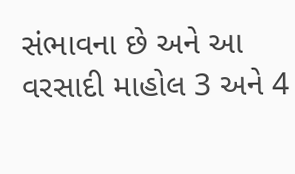સંભાવના છે અને આ વરસાદી માહોલ 3 અને 4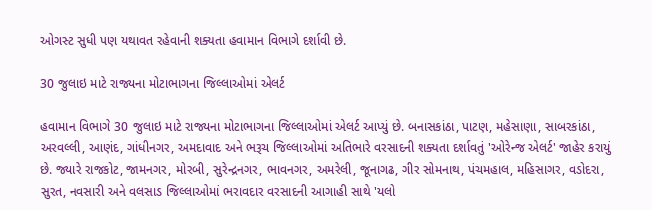ઓગસ્ટ સુધી પણ યથાવત રહેવાની શક્યતા હવામાન વિભાગે દર્શાવી છે.

30 જુલાઇ માટે રાજ્યના મોટાભાગના જિલ્લાઓમાં એલર્ટ

હવામાન વિભાગે 30 જુલાઇ માટે રાજ્યના મોટાભાગના જિલ્લાઓમાં એલર્ટ આપ્યું છે. બનાસકાંઠા, પાટણ, મહેસાણા, સાબરકાંઠા, અરવલ્લી, આણંદ, ગાંધીનગર, અમદાવાદ અને ભરૂચ જિલ્લાઓમાં અતિભારે વરસાદની શક્યતા દર્શાવતું 'ઓરેન્જ એલર્ટ' જાહેર કરાયું છે. જ્યારે રાજકોટ, જામનગર, મોરબી, સુરેન્દ્રનગર, ભાવનગર, અમરેલી, જૂનાગઢ, ગીર સોમનાથ, પંચમહાલ, મહિસાગર, વડોદરા, સુરત, નવસારી અને વલસાડ જિલ્લાઓમાં ભરાવદાર વરસાદની આગાહી સાથે 'યલો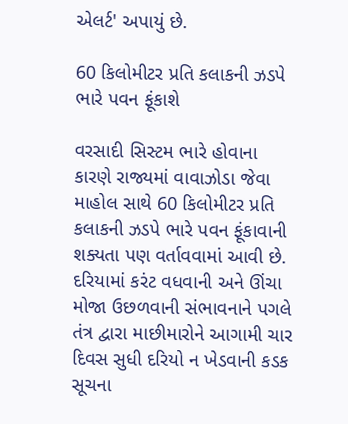એલર્ટ' અપાયું છે.

60 કિલોમીટર પ્રતિ કલાકની ઝડપે ભારે પવન ફૂંકાશે

વરસાદી સિસ્ટમ ભારે હોવાના કારણે રાજ્યમાં વાવાઝોડા જેવા માહોલ સાથે 60 કિલોમીટર પ્રતિ કલાકની ઝડપે ભારે પવન ફૂંકાવાની શક્યતા પણ વર્તાવવામાં આવી છે. દરિયામાં કરંટ વધવાની અને ઊંચા મોજા ઉછળવાની સંભાવનાને પગલે તંત્ર દ્વારા માછીમારોને આગામી ચાર દિવસ સુધી દરિયો ન ખેડવાની કડક સૂચના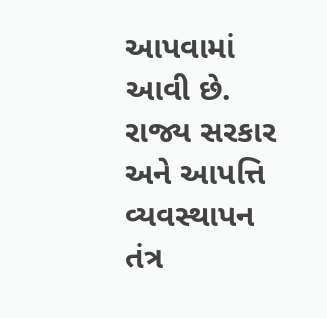આપવામાં આવી છે. રાજ્ય સરકાર અને આપત્તિ વ્યવસ્થાપન તંત્ર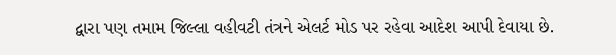દ્વારા પણ તમામ જિલ્લા વહીવટી તંત્રને એલર્ટ મોડ પર રહેવા આદેશ આપી દેવાયા છે.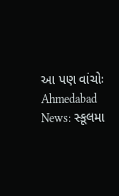આ પણ વાંચોઃ Ahmedabad News: સ્કૂલમા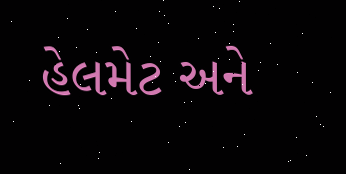હેલમેટ અને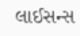લાઈસન્સ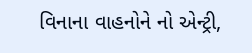વિનાના વાહનોને નો એન્ટ્રી,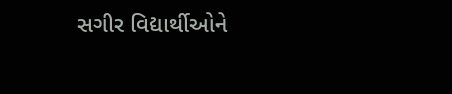સગીર વિદ્યાર્થીઓને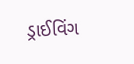ડ્રાઈવિંગ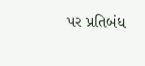પર પ્રતિબંધ